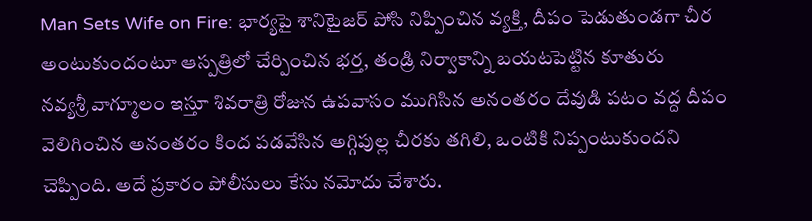Man Sets Wife on Fire: భార్యపై శానిటైజర్ పోసి నిప్పించిన వ్యక్తి, దీపం పెడుతుండగా చీర అంటుకుందంటూ ఆస్పత్రిలో చేర్పించిన భర్త, తండ్రి నిర్వాకాన్ని బయటపెట్టిన కూతురు
నవ్యశ్రీ వాగ్మూలం ఇస్తూ శివరాత్రి రోజున ఉపవాసం ముగిసిన అనంతరం దేవుడి పటం వద్ద దీపం వెలిగించిన అనంతరం కింద పడవేసిన అగ్గిపుల్ల చీరకు తగిలి, ఒంటికి నిప్పంటుకుందని చెప్పింది. అదే ప్రకారం పోలీసులు కేసు నమోదు చేశారు.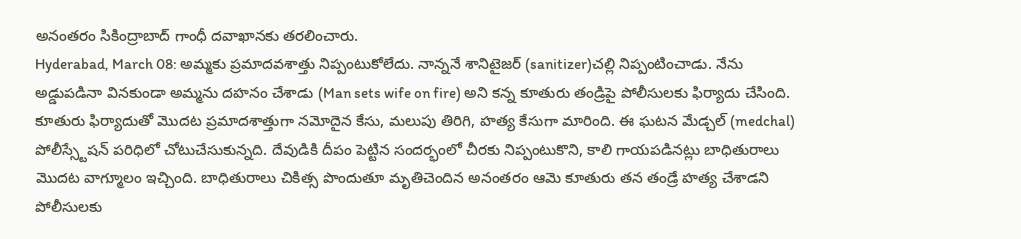అనంతరం సికింద్రాబాద్ గాంధీ దవాఖానకు తరలించారు.
Hyderabad, March 08: అమ్మకు ప్రమాదవశాత్తు నిప్పంటుకోలేదు. నాన్ననే శానిటైజర్ (sanitizer)చల్లి నిప్పంటించాడు. నేను అడ్డుపడినా వినకుండా అమ్మను దహనం చేశాడు (Man sets wife on fire) అని కన్న కూతురు తండ్రిపై పోలీసులకు ఫిర్యాదు చేసింది. కూతురు ఫిర్యాదుతో మొదట ప్రమాదశాత్తుగా నమోదైన కేసు, మలుపు తిరిగి, హత్య కేసుగా మారింది. ఈ ఘటన మేడ్చల్ (medchal) పోలీస్స్టేషన్ పరిధిలో చోటుచేసుకున్నది. దేవుడికి దీపం పెట్టిన సందర్భంలో చీరకు నిప్పంటుకొని, కాలి గాయపడినట్లు బాధితురాలు మొదట వాగ్మూలం ఇచ్చింది. బాధితురాలు చికిత్స పొందుతూ మృతిచెందిన అనంతరం ఆమె కూతురు తన తండ్రే హత్య చేశాడని పోలీసులకు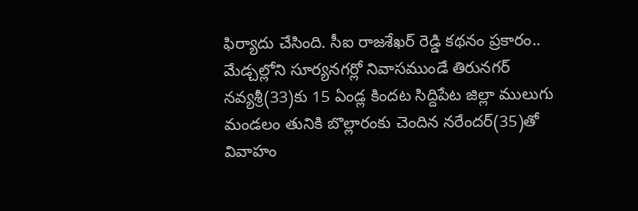ఫిర్యాదు చేసింది. సీఐ రాజశేఖర్ రెడ్డి కథనం ప్రకారం.. మేడ్చల్లోని సూర్యనగర్లో నివాసముండే తిరునగర్ నవ్యశ్రీ(33)కు 15 ఏండ్ల కిందట సిద్దిపేట జిల్లా ములుగు మండలం తునికి బొల్లారంకు చెందిన నరేందర్(35)తో వివాహం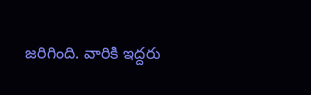జరిగింది. వారికి ఇద్దరు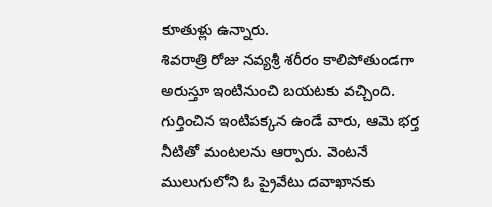కూతుళ్లు ఉన్నారు.
శివరాత్రి రోజు నవ్యశ్రీ శరీరం కాలిపోతుండగా అరుస్తూ ఇంటినుంచి బయటకు వచ్చింది. గుర్తించిన ఇంటిపక్కన ఉండే వారు, ఆమె భర్త నీటితో మంటలను ఆర్పారు. వెంటనే ములుగులోని ఓ ప్రైవేటు దవాఖానకు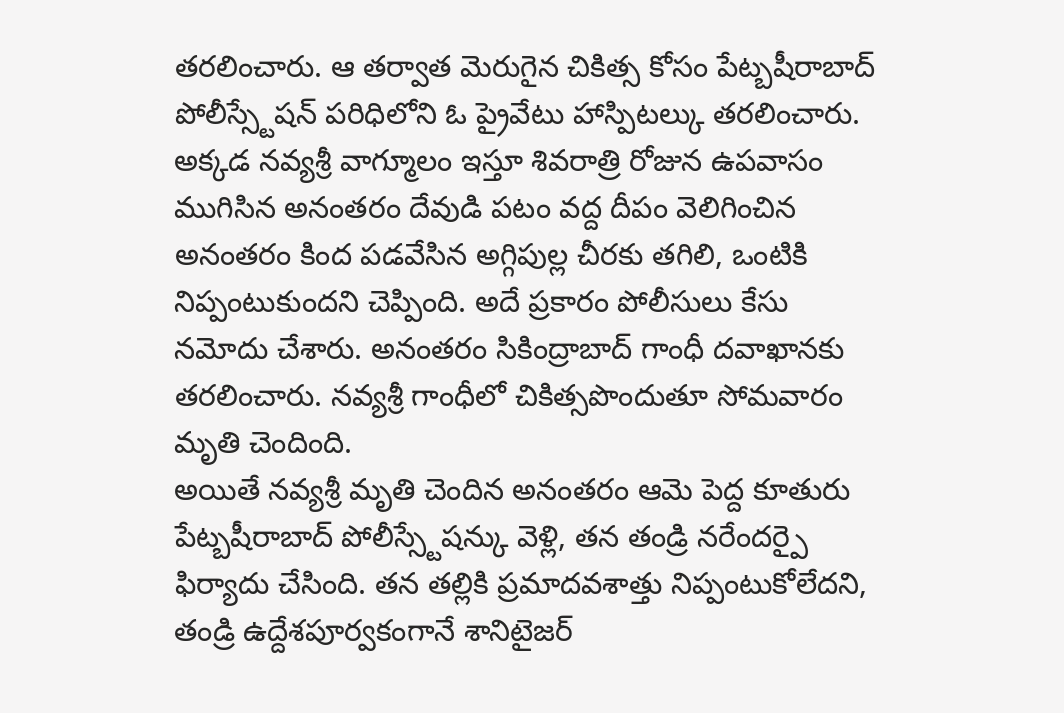తరలించారు. ఆ తర్వాత మెరుగైన చికిత్స కోసం పేట్బషీరాబాద్ పోలీస్స్టేషన్ పరిధిలోని ఓ ప్రైవేటు హాస్పిటల్కు తరలించారు. అక్కడ నవ్యశ్రీ వాగ్మూలం ఇస్తూ శివరాత్రి రోజున ఉపవాసం ముగిసిన అనంతరం దేవుడి పటం వద్ద దీపం వెలిగించిన అనంతరం కింద పడవేసిన అగ్గిపుల్ల చీరకు తగిలి, ఒంటికి నిప్పంటుకుందని చెప్పింది. అదే ప్రకారం పోలీసులు కేసు నమోదు చేశారు. అనంతరం సికింద్రాబాద్ గాంధీ దవాఖానకు తరలించారు. నవ్యశ్రీ గాంధీలో చికిత్సపొందుతూ సోమవారం మృతి చెందింది.
అయితే నవ్యశ్రీ మృతి చెందిన అనంతరం ఆమె పెద్ద కూతురు పేట్బషీరాబాద్ పోలీస్స్టేషన్కు వెళ్లి, తన తండ్రి నరేందర్పై ఫిర్యాదు చేసింది. తన తల్లికి ప్రమాదవశాత్తు నిప్పంటుకోలేదని, తండ్రి ఉద్దేశపూర్వకంగానే శానిటైజర్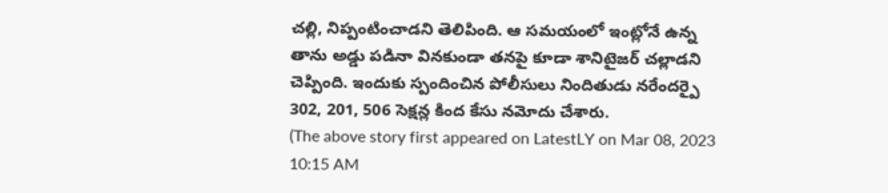చల్లి, నిప్పంటించాడని తెలిపింది. ఆ సమయంలో ఇంట్లోనే ఉన్న తాను అడ్డు పడినా వినకుండా తనపై కూడా శానిటైజర్ చల్లాడని చెప్పింది. ఇందుకు స్పందించిన పోలీసులు నిందితుడు నరేందర్పై 302, 201, 506 సెక్షన్ల కింద కేసు నమోదు చేశారు.
(The above story first appeared on LatestLY on Mar 08, 2023 10:15 AM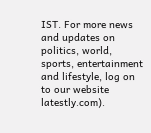IST. For more news and updates on politics, world, sports, entertainment and lifestyle, log on to our website latestly.com).